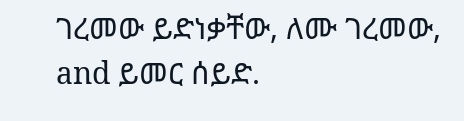ገረመው ይድነቃቸው, ለሙ ገረመው, and ይመር ሰይድ.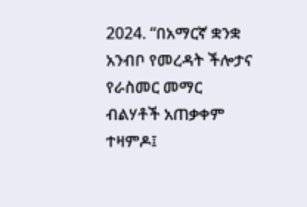2024. “በአማርኛ ቋንቋ አንብቦ የመረዳት ችሎታና የራስመር መማር ብልሃቶች አጠቃቀም ተዛምዶ፤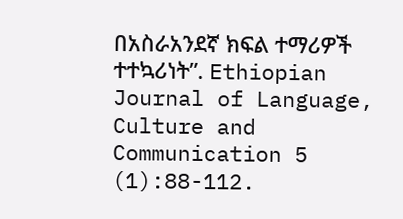በአስራአንደኛ ክፍል ተማሪዎች ተተኳሪነት”. Ethiopian Journal of Language, Culture and Communication 5 (1):88-112.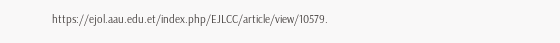https://ejol.aau.edu.et/index.php/EJLCC/article/view/10579.